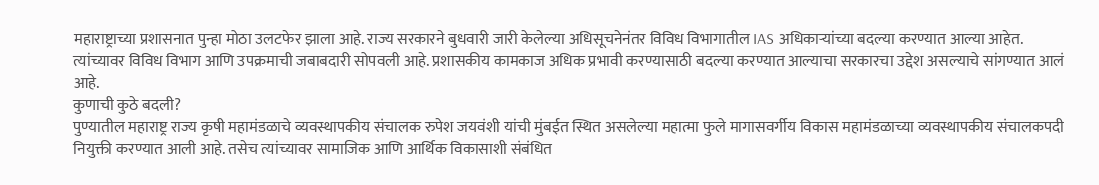महाराष्ट्राच्या प्रशासनात पुन्हा मोठा उलटफेर झाला आहे. राज्य सरकारने बुधवारी जारी केलेल्या अधिसूचनेनंतर विविध विभागातील IAS अधिकाऱ्यांच्या बदल्या करण्यात आल्या आहेत. त्यांच्यावर विविध विभाग आणि उपक्रमाची जबाबदारी सोपवली आहे. प्रशासकीय कामकाज अधिक प्रभावी करण्यासाठी बदल्या करण्यात आल्याचा सरकारचा उद्देश असल्याचे सांगण्यात आलं आहे.
कुणाची कुठे बदली?
पुण्यातील महाराष्ट्र राज्य कृषी महामंडळाचे व्यवस्थापकीय संचालक रुपेश जयवंशी यांची मुंबईत स्थित असलेल्या महात्मा फुले मागासवर्गीय विकास महामंडळाच्या व्यवस्थापकीय संचालकपदी नियुक्ती करण्यात आली आहे. तसेच त्यांच्यावर सामाजिक आणि आर्थिक विकासाशी संबंधित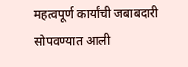महत्वपूर्ण कार्यांची जबाबदारी सोपवण्यात आली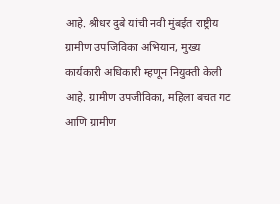आहे. श्रीधर दुबे यांची नवी मुंबईत राष्ट्रीय ग्रामीण उपजिविका अभियान, मुख्य कार्यकारी अधिकारी म्हणून नियुक्ती केली आहे. ग्रामीण उपजीविका, महिला बचत गट आणि ग्रामीण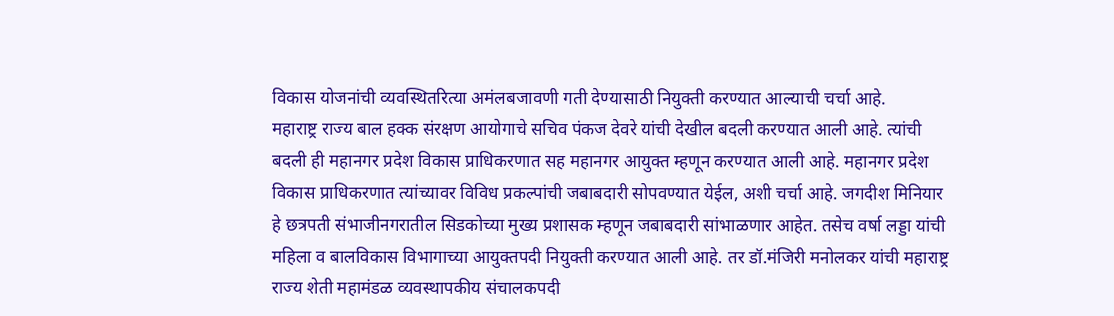विकास योजनांची व्यवस्थितरित्या अमंलबजावणी गती देण्यासाठी नियुक्ती करण्यात आल्याची चर्चा आहे.
महाराष्ट्र राज्य बाल हक्क संरक्षण आयोगाचे सचिव पंकज देवरे यांची देखील बदली करण्यात आली आहे. त्यांची बदली ही महानगर प्रदेश विकास प्राधिकरणात सह महानगर आयुक्त म्हणून करण्यात आली आहे. महानगर प्रदेश विकास प्राधिकरणात त्यांच्यावर विविध प्रकल्पांची जबाबदारी सोपवण्यात येईल, अशी चर्चा आहे. जगदीश मिनियार हे छत्रपती संभाजीनगरातील सिडकोच्या मुख्य प्रशासक म्हणून जबाबदारी सांभाळणार आहेत. तसेच वर्षा लड्डा यांची महिला व बालविकास विभागाच्या आयुक्तपदी नियुक्ती करण्यात आली आहे. तर डॉ.मंजिरी मनोलकर यांची महाराष्ट्र राज्य शेती महामंडळ व्यवस्थापकीय संचालकपदी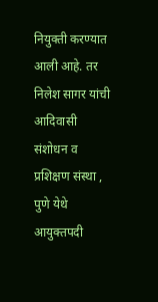नियुक्ती करण्यात आली आहे. तर निलेश सागर यांची आदिवासी संशोधन व प्रशिक्षण संस्था , पुणे येथे आयुक्तपदी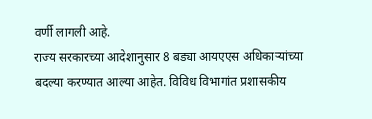वर्णी लागली आहे.
राज्य सरकारच्या आदेशानुसार 8 बड्या आयएएस अधिकाऱ्यांच्या बदल्या करण्यात आल्या आहेत. विविध विभागांत प्रशासकीय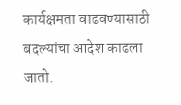कार्यक्षमता वाढवण्यासाठी बदल्यांचा आदेश काढला जातो.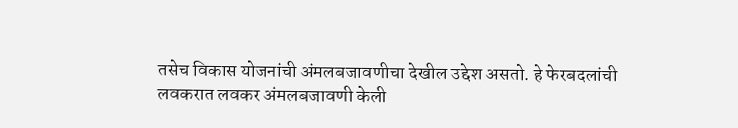तसेच विकास योजनांची अंमलबजावणीचा देखील उद्देश असतो. हे फेरबदलांची लवकरात लवकर अंमलबजावणी केली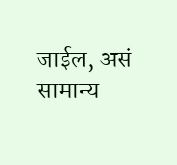जाईल, असं सामान्य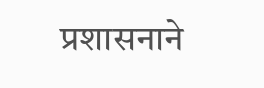प्रशासनाने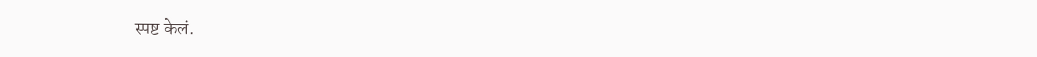स्पष्ट केलं.